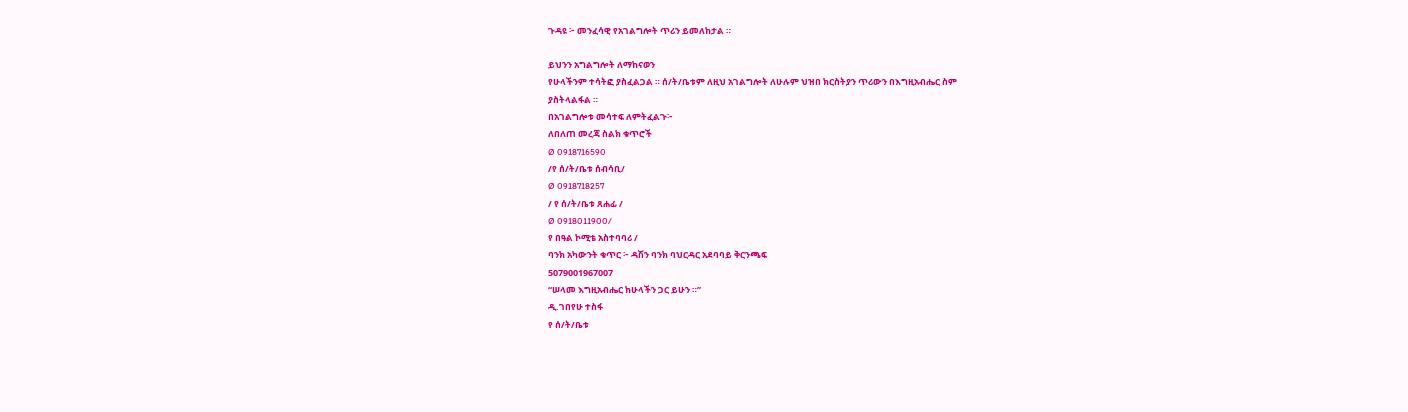ጉዳዩ ፦ መንፈሳዊ የአገልግሎት ጥሪን ይመለከታል ።

ይህንን አግልግሎት ለማከናወን
የሁላችንም ተሳትፎ ያስፈልጋል ። ሰ/ት/ቤቱም ለዚህ አገልግሎት ለሁሉም ህዝበ ክርስትያን ጥሪውን በእግዚአብሔር ስም
ያስትላልፋል ።
በአገልግሎቱ መሳተፍ ለምትፈልጉ፦
ለበለጠ መረጃ ስልክ ቁጥሮች
Ø 0918716590
/የ ሰ/ት/ቤቱ ሰብሳቢ/
Ø 0918718257
/ የ ሰ/ት/ቤቱ ጸሐፊ /
Ø 0918011900/
የ በዓል ኮሚቴ አስተባባሪ /
ባንክ አካውንት ቁጥር ፦ ዳሽን ባንክ ባህርዳር አደባባይ ቅርንጫፍ
5079001967007
“ሠላመ እግዚአብሔር ከሁላችን ጋር ይሁን ።”
ዲ.ገበየሁ ተስፋ
የ ሰ/ት/ቤቱ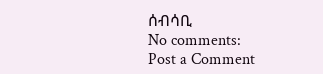ሰብሳቢ
No comments:
Post a Comment